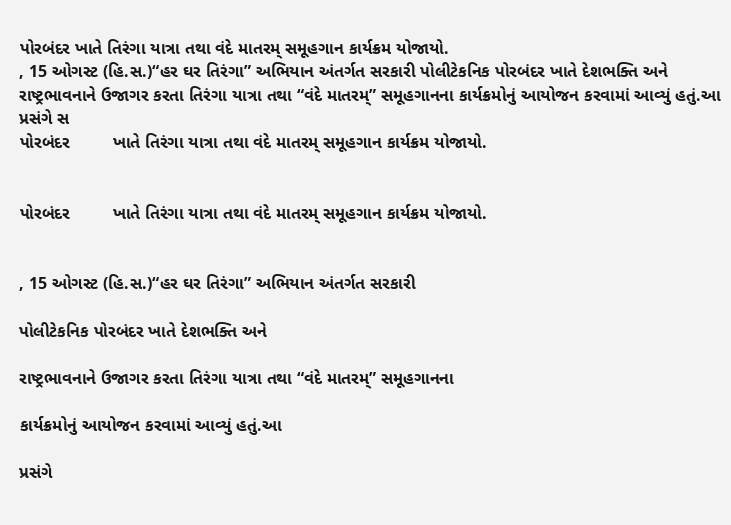પોરબંદર ખાતે તિરંગા યાત્રા તથા વંદે માતરમ્ સમૂહગાન કાર્યક્રમ યોજાયો.
, 15 ઓગસ્ટ (હિ.સ.)“હર ઘર તિરંગા” અભિયાન અંતર્ગત સરકારી પોલીટેકનિક પોરબંદર ખાતે દેશભક્તિ અને રાષ્ટ્રભાવનાને ઉજાગર કરતા તિરંગા યાત્રા તથા “વંદે માતરમ્” સમૂહગાનના કાર્યક્રમોનું આયોજન કરવામાં આવ્યું હતું.આ પ્રસંગે સ
પોરબંદર         ખાતે તિરંગા યાત્રા તથા વંદે માતરમ્ સમૂહગાન કાર્યક્રમ યોજાયો.


પોરબંદર         ખાતે તિરંગા યાત્રા તથા વંદે માતરમ્ સમૂહગાન કાર્યક્રમ યોજાયો.


, 15 ઓગસ્ટ (હિ.સ.)“હર ઘર તિરંગા” અભિયાન અંતર્ગત સરકારી

પોલીટેકનિક પોરબંદર ખાતે દેશભક્તિ અને

રાષ્ટ્રભાવનાને ઉજાગર કરતા તિરંગા યાત્રા તથા “વંદે માતરમ્” સમૂહગાનના

કાર્યક્રમોનું આયોજન કરવામાં આવ્યું હતું.આ

પ્રસંગે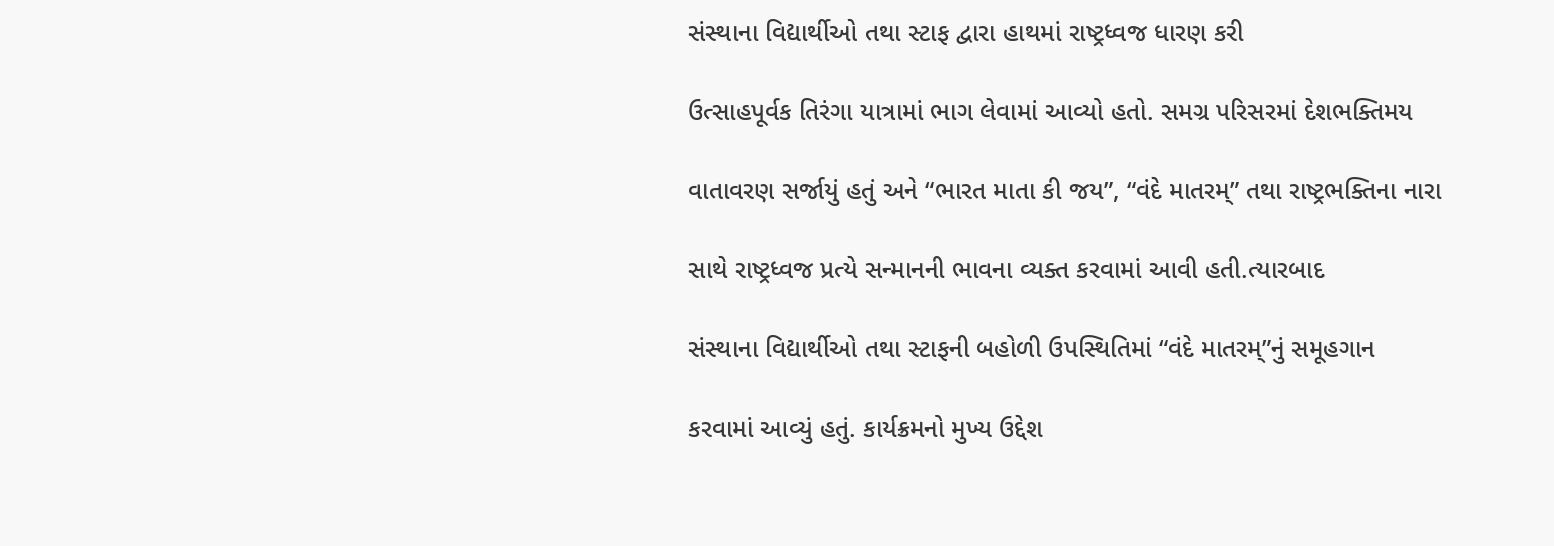સંસ્થાના વિદ્યાર્થીઓ તથા સ્ટાફ દ્વારા હાથમાં રાષ્ટ્રધ્વજ ધારણ કરી

ઉત્સાહપૂર્વક તિરંગા યાત્રામાં ભાગ લેવામાં આવ્યો હતો. સમગ્ર પરિસરમાં દેશભક્તિમય

વાતાવરણ સર્જાયું હતું અને “ભારત માતા કી જય”, “વંદે માતરમ્” તથા રાષ્ટ્રભક્તિના નારા

સાથે રાષ્ટ્રધ્વજ પ્રત્યે સન્માનની ભાવના વ્યક્ત કરવામાં આવી હતી.ત્યારબાદ

સંસ્થાના વિદ્યાર્થીઓ તથા સ્ટાફની બહોળી ઉપસ્થિતિમાં “વંદે માતરમ્”નું સમૂહગાન

કરવામાં આવ્યું હતું. કાર્યક્રમનો મુખ્ય ઉદ્દેશ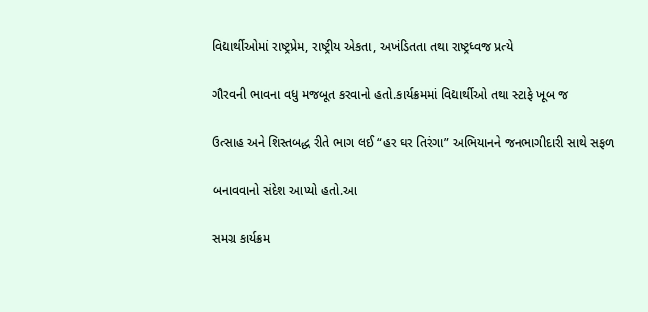વિદ્યાર્થીઓમાં રાષ્ટ્રપ્રેમ, રાષ્ટ્રીય એકતા, અખંડિતતા તથા રાષ્ટ્રધ્વજ પ્રત્યે

ગૌરવની ભાવના વધુ મજબૂત કરવાનો હતો.કાર્યક્રમમાં વિદ્યાર્થીઓ તથા સ્ટાફે ખૂબ જ

ઉત્સાહ અને શિસ્તબદ્ધ રીતે ભાગ લઈ “હર ઘર તિરંગા” અભિયાનને જનભાગીદારી સાથે સફળ

બનાવવાનો સંદેશ આપ્યો હતો.આ

સમગ્ર કાર્યક્રમ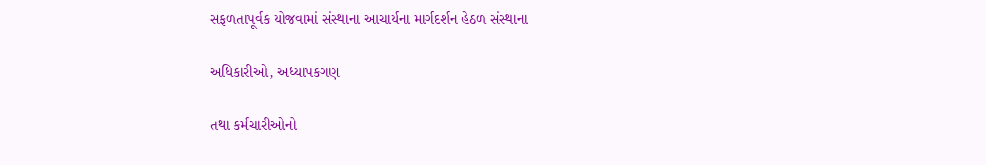સફળતાપૂર્વક યોજવામાં સંસ્થાના આચાર્યના માર્ગદર્શન હેઠળ સંસ્થાના

અધિકારીઓ, અધ્યાપકગણ

તથા કર્મચારીઓનો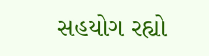સહયોગ રહ્યો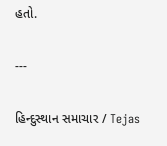હતો.

---

હિન્દુસ્થાન સમાચાર / Tejas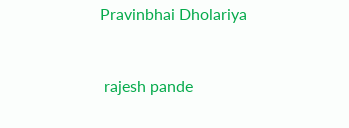Pravinbhai Dholariya


 rajesh pande